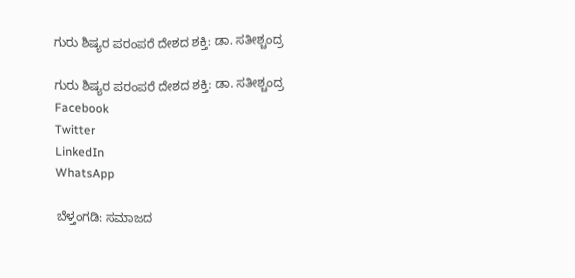ಗುರು ಶಿಷ್ಯರ ಪರಂಪರೆ ದೇಶದ ಶಕ್ತಿ: ಡಾ. ಸತೀಶ್ಚಂದ್ರ

ಗುರು ಶಿಷ್ಯರ ಪರಂಪರೆ ದೇಶದ ಶಕ್ತಿ: ಡಾ. ಸತೀಶ್ಚಂದ್ರ
Facebook
Twitter
LinkedIn
WhatsApp

ಬೆಳ್ತಂಗಡಿ: ಸಮಾಜದ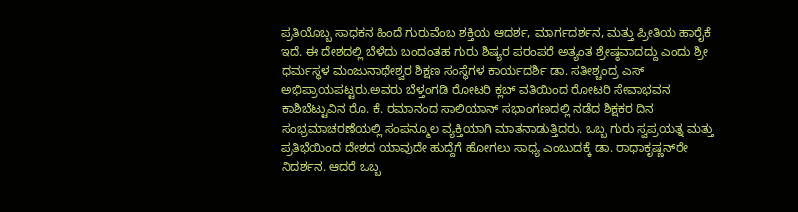ಪ್ರತಿಯೊಬ್ಬ ಸಾಧಕನ ಹಿಂದೆ ಗುರುವೆಂಬ ಶಕ್ತಿಯ ಆದರ್ಶ, ಮಾರ್ಗದರ್ಶನ, ಮತ್ತು ಪ್ರೀತಿಯ ಹಾರೈಕೆ ಇದೆ. ಈ ದೇಶದಲ್ಲಿ ಬೆಳೆದು ಬಂದಂತಹ ಗುರು ಶಿಷ್ಯರ ಪರಂಪರೆ ಅತ್ಯಂತ ಶ್ರೇಷ್ಠವಾದದ್ದು ಎಂದು ಶ್ರೀ ಧರ್ಮಸ್ಥಳ ಮಂಜುನಾಥೇಶ್ವರ ಶಿಕ್ಷಣ ಸಂಸ್ಥೆಗಳ ಕಾರ್ಯದರ್ಶಿ ಡಾ. ಸತೀಶ್ಚಂದ್ರ ಎಸ್ ಅಭಿಪ್ರಾಯಪಟ್ಟರು.ಅವರು ಬೆಳ್ತಂಗಡಿ ರೋಟರಿ ಕ್ಲಬ್ ವತಿಯಿಂದ ರೋಟರಿ ಸೇವಾಭವನ ಕಾಶಿಬೆಟ್ಟುವಿನ ರೊ. ಕೆ. ರಮಾನಂದ ಸಾಲಿಯಾನ್ ಸಭಾಂಗಣದಲ್ಲಿ ನಡೆದ ಶಿಕ್ಷಕರ ದಿನ ಸಂಭ್ರಮಾಚರಣೆಯಲ್ಲಿ ಸಂಪನ್ಮೂಲ ವ್ಯಕ್ತಿಯಾಗಿ ಮಾತನಾಡುತ್ತಿದರು. ಒಬ್ಬ ಗುರು ಸ್ವಪ್ರಯತ್ನ ಮತ್ತು ಪ್ರತಿಭೆಯಿಂದ ದೇಶದ ಯಾವುದೇ ಹುದ್ದೆಗೆ ಹೋಗಲು ಸಾಧ್ಯ ಎಂಬುದಕ್ಕೆ ಡಾ. ರಾಧಾಕೃಷ್ಣನ್‌ರೇ ನಿದರ್ಶನ. ಆದರೆ ಒಬ್ಬ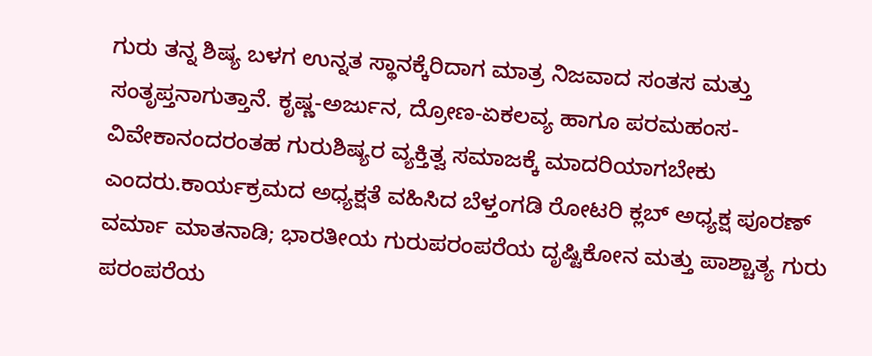ಗುರು ತನ್ನ ಶಿಷ್ಯ ಬಳಗ ಉನ್ನತ ಸ್ಥಾನಕ್ಕೆರಿದಾಗ ಮಾತ್ರ ನಿಜವಾದ ಸಂತಸ ಮತ್ತು ಸಂತೃಪ್ತನಾಗುತ್ತಾನೆ. ಕೃಷ್ಣ-ಅರ್ಜುನ, ದ್ರೋಣ-ಏಕಲವ್ಯ ಹಾಗೂ ಪರಮಹಂಸ-ವಿವೇಕಾನಂದರಂತಹ ಗುರುಶಿಷ್ಯರ ವ್ಯಕ್ತಿತ್ವ ಸಮಾಜಕ್ಕೆ ಮಾದರಿಯಾಗಬೇಕು ಎಂದರು.ಕಾರ್ಯಕ್ರಮದ ಅಧ್ಯಕ್ಷತೆ ವಹಿಸಿದ ಬೆಳ್ತಂಗಡಿ ರೋಟರಿ ಕ್ಲಬ್ ಅಧ್ಯಕ್ಷ ಪೂರಣ್ ವರ್ಮಾ ಮಾತನಾಡಿ; ಭಾರತೀಯ ಗುರುಪರಂಪರೆಯ ದೃಷ್ಟಿಕೋನ ಮತ್ತು ಪಾಶ್ಚಾತ್ಯ ಗುರು ಪರಂಪರೆಯ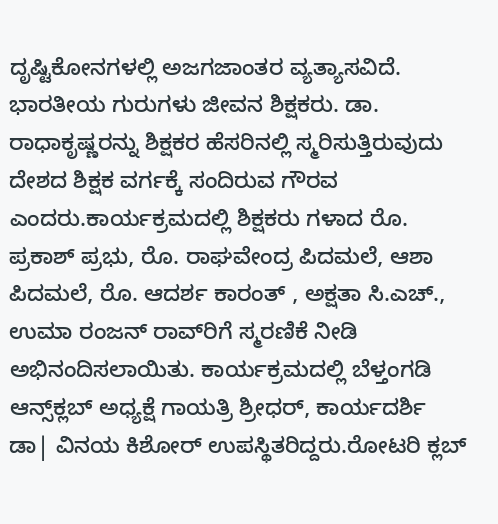ದೃಷ್ಟಿಕೋನಗಳಲ್ಲಿ ಅಜಗಜಾಂತರ ವ್ಯತ್ಯಾಸವಿದೆ. ಭಾರತೀಯ ಗುರುಗಳು ಜೀವನ ಶಿಕ್ಷಕರು. ಡಾ. ರಾಧಾಕೃಷ್ಣರನ್ನು ಶಿಕ್ಷಕರ ಹೆಸರಿನಲ್ಲಿ ಸ್ಮರಿಸುತ್ತಿರುವುದು ದೇಶದ ಶಿಕ್ಷಕ ವರ್ಗಕ್ಕೆ ಸಂದಿರುವ ಗೌರವ ಎಂದರು.ಕಾರ್ಯಕ್ರಮದಲ್ಲಿ ಶಿಕ್ಷಕರು ಗಳಾದ ರೊ. ಪ್ರಕಾಶ್ ಪ್ರಭು, ರೊ. ರಾಘವೇಂದ್ರ ಪಿದಮಲೆ, ಆಶಾ ಪಿದಮಲೆ, ರೊ. ಆದರ್ಶ ಕಾರಂತ್ , ಅಕ್ಷತಾ ಸಿ.ಎಚ್., ಉಮಾ ರಂಜನ್ ರಾವ್‌ರಿಗೆ ಸ್ಮರಣಿಕೆ ನೀಡಿ ಅಭಿನಂದಿಸಲಾಯಿತು. ಕಾರ್ಯಕ್ರಮದಲ್ಲಿ ಬೆಳ್ತಂಗಡಿ ಆನ್ಸ್‌ಕ್ಲಬ್ ಅಧ್ಯಕ್ಷೆ ಗಾಯತ್ರಿ ಶ್ರೀಧರ್, ಕಾರ್ಯದರ್ಶಿ ಡಾ| ವಿನಯ ಕಿಶೋರ್ ಉಪಸ್ಥಿತರಿದ್ದರು.ರೋಟರಿ ಕ್ಲಬ್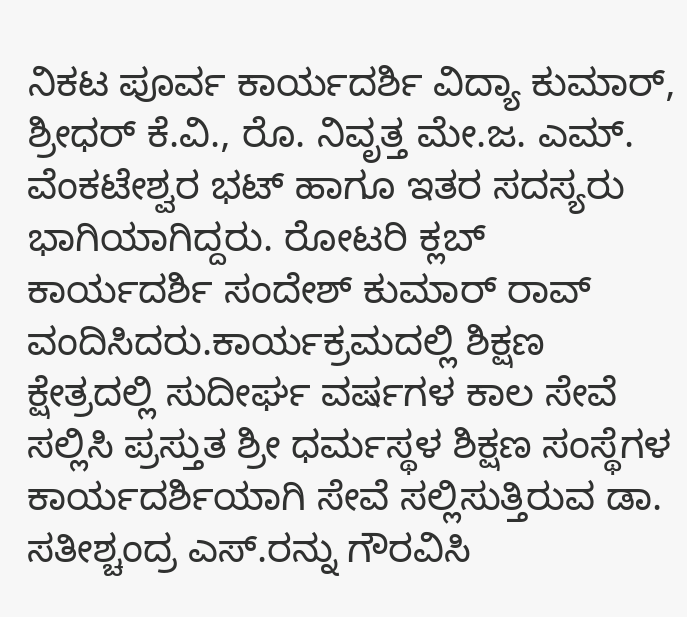ನಿಕಟ ಪೂರ್ವ ಕಾರ್ಯದರ್ಶಿ ವಿದ್ಯಾ ಕುಮಾರ್, ಶ್ರೀಧರ್ ಕೆ.ವಿ., ರೊ. ನಿವೃತ್ತ ಮೇ.ಜ. ಎಮ್. ವೆಂಕಟೇಶ್ವರ ಭಟ್ ಹಾಗೂ ಇತರ ಸದಸ್ಯರು ಭಾಗಿಯಾಗಿದ್ದರು. ರೋಟರಿ ಕ್ಲಬ್ ಕಾರ್ಯದರ್ಶಿ ಸಂದೇಶ್ ಕುಮಾರ್ ರಾವ್ ವಂದಿಸಿದರು.ಕಾರ್ಯಕ್ರಮದಲ್ಲಿ ಶಿಕ್ಷಣ ಕ್ಷೇತ್ರದಲ್ಲಿ ಸುದೀರ್ಘ ವರ್ಷಗಳ ಕಾಲ ಸೇವೆ ಸಲ್ಲಿಸಿ ಪ್ರಸ್ತುತ ಶ್ರೀ ಧರ್ಮಸ್ಥಳ ಶಿಕ್ಷಣ ಸಂಸ್ಥೆಗಳ ಕಾರ್ಯದರ್ಶಿಯಾಗಿ ಸೇವೆ ಸಲ್ಲಿಸುತ್ತಿರುವ ಡಾ. ಸತೀಶ್ಚಂದ್ರ ಎಸ್.ರನ್ನು ಗೌರವಿಸಿ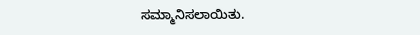ಸಮ್ಮಾನಿಸಲಾಯಿತು.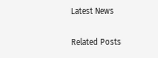Latest News

Related Posts